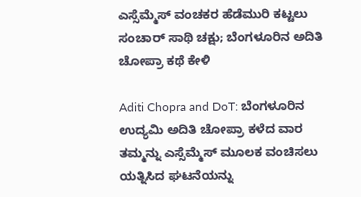ಎಸ್ಸೆಮ್ಮೆಸ್ ವಂಚಕರ ಹೆಡೆಮುರಿ ಕಟ್ಟಲು ಸಂಚಾರ್ ಸಾಥಿ ಚಕ್ಷು; ಬೆಂಗಳೂರಿನ ಅದಿತಿ ಚೋಪ್ರಾ ಕಥೆ ಕೇಳಿ

Aditi Chopra and DoT: ಬೆಂಗಳೂರಿನ ಉದ್ಯಮಿ ಅದಿತಿ ಚೋಪ್ರಾ ಕಳೆದ ವಾರ ತಮ್ಮನ್ನು ಎಸ್ಸೆಮ್ಮೆಸ್ ಮೂಲಕ ವಂಚಿಸಲು ಯತ್ನಿಸಿದ ಘಟನೆಯನ್ನು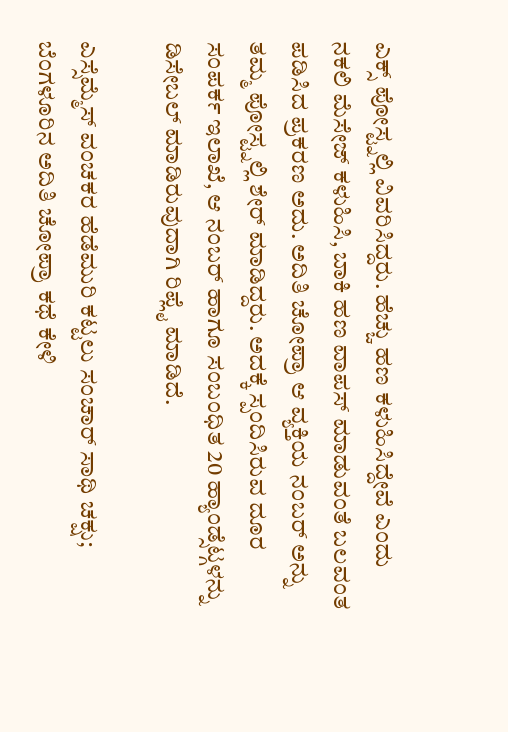ಎಕ್ಸ್ ಪೋಸ್ಟ್ನಲ್ಲಿ ವಿವರಿಸಿದ್ದರು. ಹೆಚ್ಚು ಹಣ ಕಳುಹಿಸಿದ್ದೇವೆ ಎಂದು ನಕಲಿ ಮೆಸೇಜ್ ಕಳುಹಿಸಿ, ಬಾಕಿ ಹಣ ವಾಪಸ್ ಮಾಡುವಂತೆ ಬಲವಂತ ಪಡಿಸಿದ ಪ್ರಕರಣ ಅದು. ಅದಿತಿ ಚೋಪ್ರಾ ಆ ವ್ಯಕ್ತಿಯ ನಂಬರ್ ಅನ್ನು ತಮ್ಮ ಪೋಸ್ಟ್ನಲ್ಲಿ ಶೇರ್ ಮಾಡಿದ್ದರು. ಅದಕ್ಕೆ ಸ್ಪಂದಿಸಿರುವ ದೂರ ಸಂಪರ್ಕ ಇಲಾಖೆ, ಆ ನಂಬರ್ ಹಾಗೂ ಸಂಬಂಧಿತ 20 ಹ್ಯಾಂಡ್ಸೆಟ್ಗಳನ್ನು ಡಿಸೇಬಲ್ ಮಾಡಿರುವುದಾಗಿ ರಿಪ್ಲೈ ಮಾಡಿದೆ.

ಎಸ್ಸೆಮ್ಮೆಸ್ ವಂಚಕರ ಹೆಡೆಮುರಿ ಕಟ್ಟಲು ಸಂಚಾರ್ ಸಾಥಿ ಚಕ್ಷು; ಬೆಂಗಳೂರಿನ ಅದಿತಿ ಚೋಪ್ರಾ ಕಥೆ ಕೇಳಿ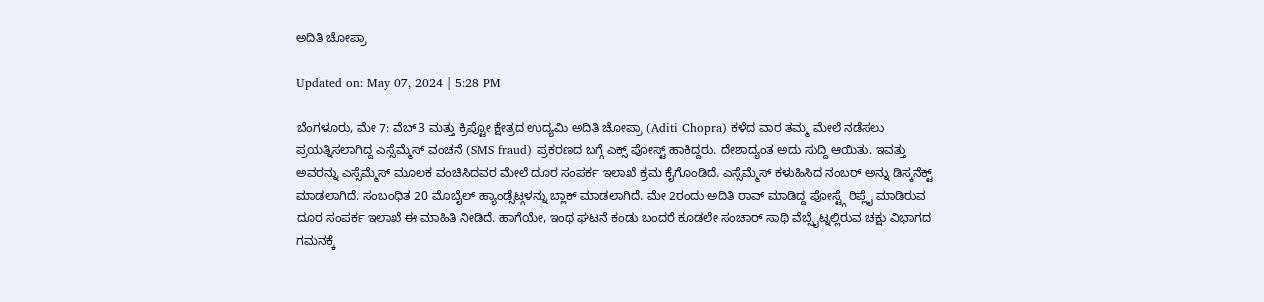ಅದಿತಿ ಚೋಪ್ರಾ

Updated on: May 07, 2024 | 5:28 PM

ಬೆಂಗಳೂರು, ಮೇ 7: ವೆಬ್3 ಮತ್ತು ಕ್ರಿಪ್ಟೋ ಕ್ಷೇತ್ರದ ಉದ್ಯಮಿ ಅದಿತಿ ಚೋಪ್ರಾ (Aditi Chopra) ಕಳೆದ ವಾರ ತಮ್ಮ ಮೇಲೆ ನಡೆಸಲು ಪ್ರಯತ್ನಿಸಲಾಗಿದ್ದ ಎಸ್ಸೆಮ್ಮೆಸ್ ವಂಚನೆ (SMS fraud) ಪ್ರಕರಣದ ಬಗ್ಗೆ ಎಕ್ಸ್ ಪೋಸ್ಟ್ ಹಾಕಿದ್ದರು. ದೇಶಾದ್ಯಂತ ಅದು ಸುದ್ದಿ ಆಯಿತು. ಇವತ್ತು ಅವರನ್ನು ಎಸ್ಸೆಮ್ಮೆಸ್ ಮೂಲಕ ವಂಚಿಸಿದವರ ಮೇಲೆ ದೂರ ಸಂಪರ್ಕ ಇಲಾಖೆ ಕ್ರಮ ಕೈಗೊಂಡಿದೆ. ಎಸ್ಸೆಮ್ಮೆಸ್ ಕಳುಹಿಸಿದ ನಂಬರ್ ಅನ್ನು ಡಿಸ್ಕನೆಕ್ಟ್ ಮಾಡಲಾಗಿದೆ. ಸಂಬಂಧಿತ 20 ಮೊಬೈಲ್ ಹ್ಯಾಂಡ್ಸೆಟ್ಗಳನ್ನು ಬ್ಲಾಕ್ ಮಾಡಲಾಗಿದೆ. ಮೇ 2ರಂದು ಅದಿತಿ ರಾವ್ ಮಾಡಿದ್ದ ಪೋಸ್ಟ್ಗೆ ರಿಪ್ಲೈ ಮಾಡಿರುವ ದೂರ ಸಂಪರ್ಕ ಇಲಾಖೆ ಈ ಮಾಹಿತಿ ನೀಡಿದೆ. ಹಾಗೆಯೇ, ಇಂಥ ಘಟನೆ ಕಂಡು ಬಂದರೆ ಕೂಡಲೇ ಸಂಚಾರ್ ಸಾಥಿ ವೆಬ್ಸೈಟ್ನಲ್ಲಿರುವ ಚಕ್ಷು ವಿಭಾಗದ ಗಮನಕ್ಕೆ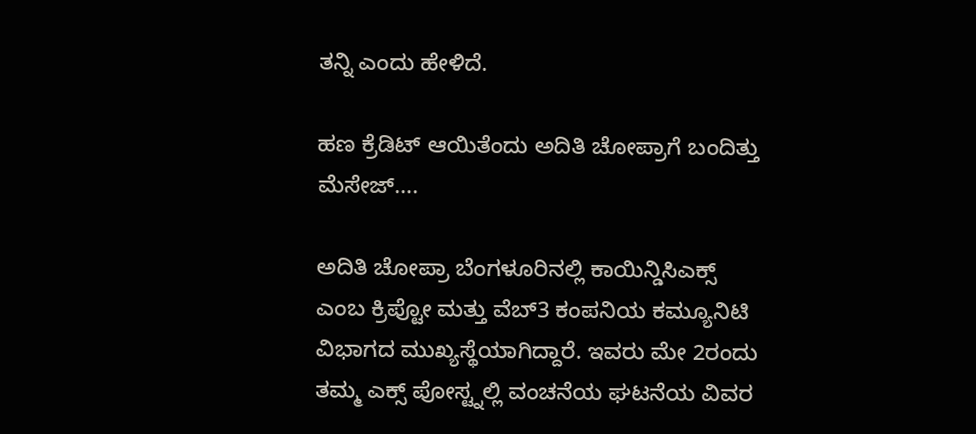ತನ್ನಿ ಎಂದು ಹೇಳಿದೆ.

ಹಣ ಕ್ರೆಡಿಟ್ ಆಯಿತೆಂದು ಅದಿತಿ ಚೋಪ್ರಾಗೆ ಬಂದಿತ್ತು ಮೆಸೇಜ್….

ಅದಿತಿ ಚೋಪ್ರಾ ಬೆಂಗಳೂರಿನಲ್ಲಿ ಕಾಯಿನ್ಡಿಸಿಎಕ್ಸ್ ಎಂಬ ಕ್ರಿಪ್ಟೋ ಮತ್ತು ವೆಬ್3 ಕಂಪನಿಯ ಕಮ್ಯೂನಿಟಿ ವಿಭಾಗದ ಮುಖ್ಯಸ್ಥೆಯಾಗಿದ್ದಾರೆ. ಇವರು ಮೇ 2ರಂದು ತಮ್ಮ ಎಕ್ಸ್ ಪೋಸ್ಟ್ನಲ್ಲಿ ವಂಚನೆಯ ಘಟನೆಯ ವಿವರ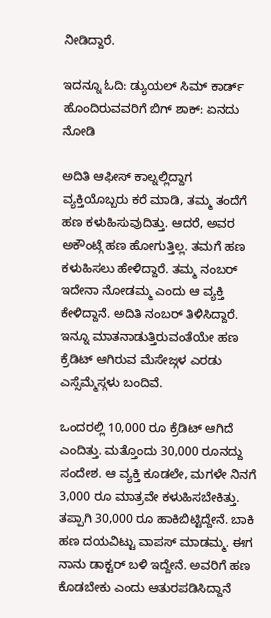ನೀಡಿದ್ದಾರೆ.

ಇದನ್ನೂ ಓದಿ: ಡ್ಯುಯಲ್ ಸಿಮ್ ಕಾರ್ಡ್ ಹೊಂದಿರುವವರಿಗೆ ಬಿಗ್ ಶಾಕ್: ಏನದು ನೋಡಿ

ಅದಿತಿ ಆಫೀಸ್ ಕಾಲ್ನಲ್ಲಿದ್ದಾಗ ವ್ಯಕ್ತಿಯೊಬ್ಬರು ಕರೆ ಮಾಡಿ, ತಮ್ಮ ತಂದೆಗೆ ಹಣ ಕಳುಹಿಸುವುದಿತ್ತು. ಆದರೆ, ಅವರ ಅಕೌಂಟ್ಗೆ ಹಣ ಹೋಗುತ್ತಿಲ್ಲ. ತಮಗೆ ಹಣ ಕಳುಹಿಸಲು ಹೇಳಿದ್ದಾರೆ. ತಮ್ಮ ನಂಬರ್ ಇದೇನಾ ನೋಡಮ್ಮ ಎಂದು ಆ ವ್ಯಕ್ತಿ ಕೇಳಿದ್ದಾನೆ. ಅದಿತಿ ನಂಬರ್ ತಿಳಿಸಿದ್ದಾರೆ. ಇನ್ನೂ ಮಾತನಾಡುತ್ತಿರುವಂತೆಯೇ ಹಣ ಕ್ರೆಡಿಟ್ ಆಗಿರುವ ಮೆಸೇಜ್ಗಳ ಎರಡು ಎಸ್ಸೆಮ್ಮೆಸ್ಗಳು ಬಂದಿವೆ.

ಒಂದರಲ್ಲಿ 10,000 ರೂ ಕ್ರೆಡಿಟ್ ಆಗಿದೆ ಎಂದಿತ್ತು. ಮತ್ತೊಂದು 30,000 ರೂನದ್ದು ಸಂದೇಶ. ಆ ವ್ಯಕ್ತಿ ಕೂಡಲೇ, ಮಗಳೇ ನಿನಗೆ 3,000 ರೂ ಮಾತ್ರವೇ ಕಳುಹಿಸಬೇಕಿತ್ತು. ತಪ್ಪಾಗಿ 30,000 ರೂ ಹಾಕಿಬಿಟ್ಟಿದ್ದೇನೆ. ಬಾಕಿ ಹಣ ದಯವಿಟ್ಟು ವಾಪಸ್ ಮಾಡಮ್ಮ. ಈಗ ನಾನು ಡಾಕ್ಟರ್ ಬಳಿ ಇದ್ದೇನೆ. ಅವರಿಗೆ ಹಣ ಕೊಡಬೇಕು ಎಂದು ಆತುರಪಡಿಸಿದ್ದಾನೆ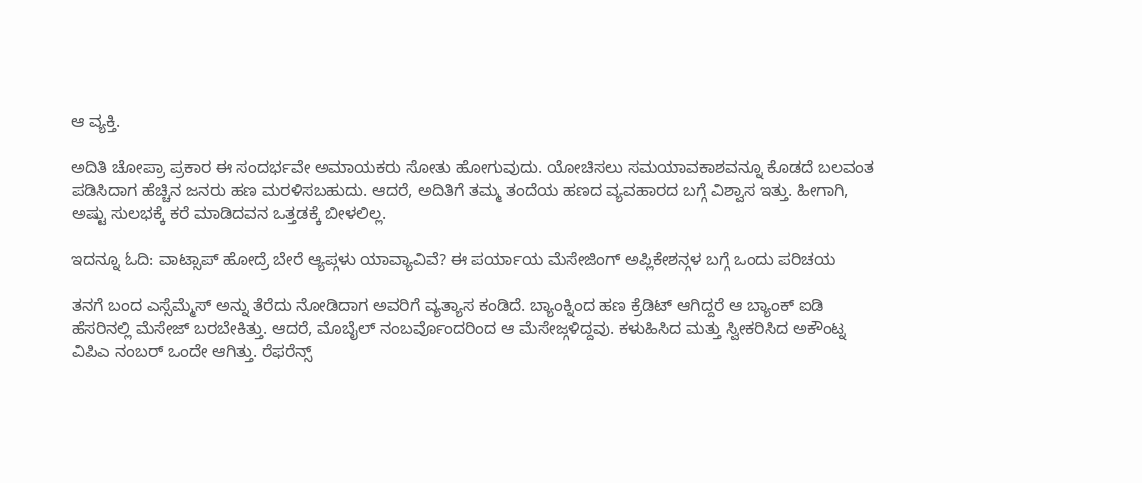ಆ ವ್ಯಕ್ತಿ.

ಅದಿತಿ ಚೋಪ್ರಾ ಪ್ರಕಾರ ಈ ಸಂದರ್ಭವೇ ಅಮಾಯಕರು ಸೋತು ಹೋಗುವುದು. ಯೋಚಿಸಲು ಸಮಯಾವಕಾಶವನ್ನೂ ಕೊಡದೆ ಬಲವಂತ ಪಡಿಸಿದಾಗ ಹೆಚ್ಚಿನ ಜನರು ಹಣ ಮರಳಿಸಬಹುದು. ಆದರೆ, ಅದಿತಿಗೆ ತಮ್ಮ ತಂದೆಯ ಹಣದ ವ್ಯವಹಾರದ ಬಗ್ಗೆ ವಿಶ್ವಾಸ ಇತ್ತು. ಹೀಗಾಗಿ, ಅಷ್ಟು ಸುಲಭಕ್ಕೆ ಕರೆ ಮಾಡಿದವನ ಒತ್ತಡಕ್ಕೆ ಬೀಳಲಿಲ್ಲ.

ಇದನ್ನೂ ಓದಿ: ವಾಟ್ಸಾಪ್ ಹೋದ್ರೆ ಬೇರೆ ಆ್ಯಪ್ಗಳು ಯಾವ್ಯಾವಿವೆ? ಈ ಪರ್ಯಾಯ ಮೆಸೇಜಿಂಗ್ ಅಪ್ಲಿಕೇಶನ್ಗಳ ಬಗ್ಗೆ ಒಂದು ಪರಿಚಯ

ತನಗೆ ಬಂದ ಎಸ್ಸೆಮ್ಮೆಸ್ ಅನ್ನು ತೆರೆದು ನೋಡಿದಾಗ ಅವರಿಗೆ ವ್ಯತ್ಯಾಸ ಕಂಡಿದೆ. ಬ್ಯಾಂಕ್ನಿಂದ ಹಣ ಕ್ರೆಡಿಟ್ ಆಗಿದ್ದರೆ ಆ ಬ್ಯಾಂಕ್ ಐಡಿ ಹೆಸರಿನಲ್ಲಿ ಮೆಸೇಜ್ ಬರಬೇಕಿತ್ತು. ಆದರೆ, ಮೊಬೈಲ್ ನಂಬರ್ವೊಂದರಿಂದ ಆ ಮೆಸೇಜ್ಗಳಿದ್ದವು. ಕಳುಹಿಸಿದ ಮತ್ತು ಸ್ವೀಕರಿಸಿದ ಅಕೌಂಟ್ನ ವಿಪಿಎ ನಂಬರ್ ಒಂದೇ ಆಗಿತ್ತು. ರೆಫರೆನ್ಸ್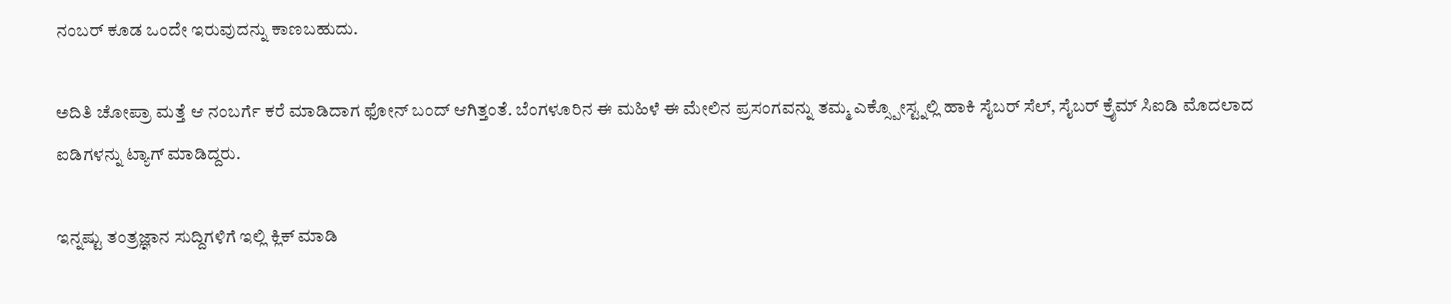ನಂಬರ್ ಕೂಡ ಒಂದೇ ಇರುವುದನ್ನು ಕಾಣಬಹುದು.

ಅದಿತಿ ಚೋಪ್ರಾ ಮತ್ತೆ ಆ ನಂಬರ್ಗೆ ಕರೆ ಮಾಡಿದಾಗ ಫೋನ್ ಬಂದ್ ಆಗಿತ್ತಂತೆ. ಬೆಂಗಳೂರಿನ ಈ ಮಹಿಳೆ ಈ ಮೇಲಿನ ಪ್ರಸಂಗವನ್ನು ತಮ್ಮ ಎಕ್ಸ್ಪೋಸ್ಟ್ನಲ್ಲಿ ಹಾಕಿ ಸೈಬರ್ ಸೆಲ್, ಸೈಬರ್ ಕ್ರೈಮ್ ಸಿಐಡಿ ಮೊದಲಾದ ಐಡಿಗಳನ್ನು ಟ್ಯಾಗ್ ಮಾಡಿದ್ದರು.

ಇನ್ನಷ್ಟು ತಂತ್ರಜ್ಞಾನ ಸುದ್ದಿಗಳಿಗೆ ಇಲ್ಲಿ ಕ್ಲಿಕ್ ಮಾಡಿ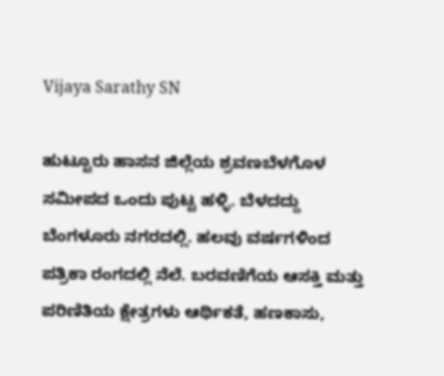Vijaya Sarathy SN

ಹುಟ್ಟೂರು ಹಾಸನ ಜಿಲ್ಲೆಯ ಶ್ರವಣಬೆಳಗೊಳ ಸಮೀಪದ ಒಂದು ಪುಟ್ಟ ಹಳ್ಳಿ. ಬೆಳದದ್ದು ಬೆಂಗಳೂರು ನಗರದಲ್ಲಿ. ಹಲವು ವರ್ಷಗಳಿಂದ ಪತ್ರಿಕಾ ರಂಗದಲ್ಲಿ ನೆಲೆ. ಬರವಣಿಗೆಯ ಆಸಕ್ತಿ ಮತ್ತು ಪರಿಣಿತಿಯ ಕ್ಷೇತ್ರಗಳು ಆರ್ಥಿಕತೆ, ಹಣಕಾಸು,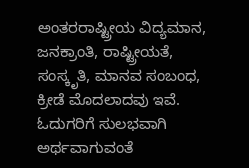ಅಂತರರಾಷ್ಟ್ರೀಯ ವಿದ್ಯಮಾನ, ಜನಕ್ರಾಂತಿ, ರಾಷ್ಟ್ರೀಯತೆ, ಸಂಸ್ಕೃತಿ, ಮಾನವ ಸಂಬಂಧ, ಕ್ರೀಡೆ ಮೊದಲಾದವು ಇವೆ. ಓದುಗರಿಗೆ ಸುಲಭವಾಗಿ ಅರ್ಥವಾಗುವಂತೆ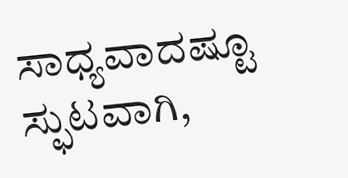ಸಾಧ್ಯವಾದಷ್ಟೂ ಸ್ಫುಟವಾಗಿ,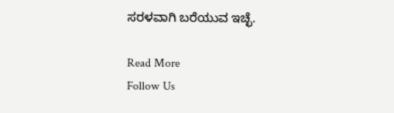ಸರಳವಾಗಿ ಬರೆಯುವ ಇಚ್ಛೆ.

Read More
Follow Us